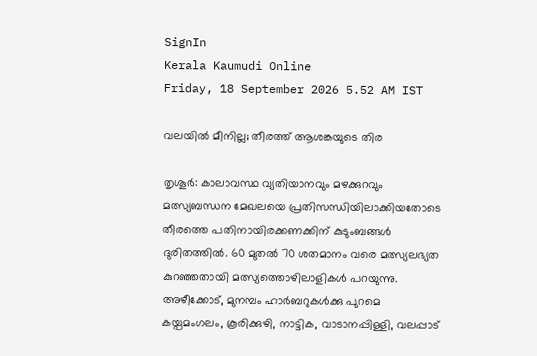SignIn
Kerala Kaumudi Online
Friday, 18 September 2026 5.52 AM IST

വലയിൽ മീനില്ല; തീരത്ത് ആശങ്കയുടെ തിര

തൃശൂർ: കാലാവസ്ഥ വ്യതിയാനവും മഴക്കുറവും മത്സ്യബന്ധന മേഖലയെ പ്രതിസന്ധിയിലാക്കിയതോടെ തീരത്തെ പതിനായിരക്കണക്കിന് കുടുംബങ്ങൾ ദുരിതത്തിൽ. 60 മുതൽ 70 ശതമാനം വരെ മത്സ്യലഭ്യത കുറഞ്ഞതായി മത്സ്യത്തൊഴിലാളികൾ പറയുന്നു. അഴീക്കോട്, മുനമ്പം ഹാർബറുകൾക്കു പുറമെ കയ്പമംഗലം, കൂരിക്കുഴി, നാട്ടിക, വാടാനപ്പിള്ളി, വലപ്പാട്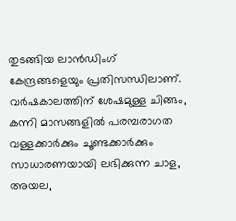തുടങ്ങിയ ലാൻഡിംഗ് കേന്ദ്രങ്ങളെയും പ്രതിസന്ധിലാണ്. വർഷകാലത്തിന് ശേഷമുള്ള ചിങ്ങം, കന്നി മാസങ്ങളിൽ പരമ്പരാഗത വള്ളക്കാർക്കും ചൂണ്ടക്കാർക്കും സാധാരണയായി ലഭിക്കുന്ന ചാള, അയല,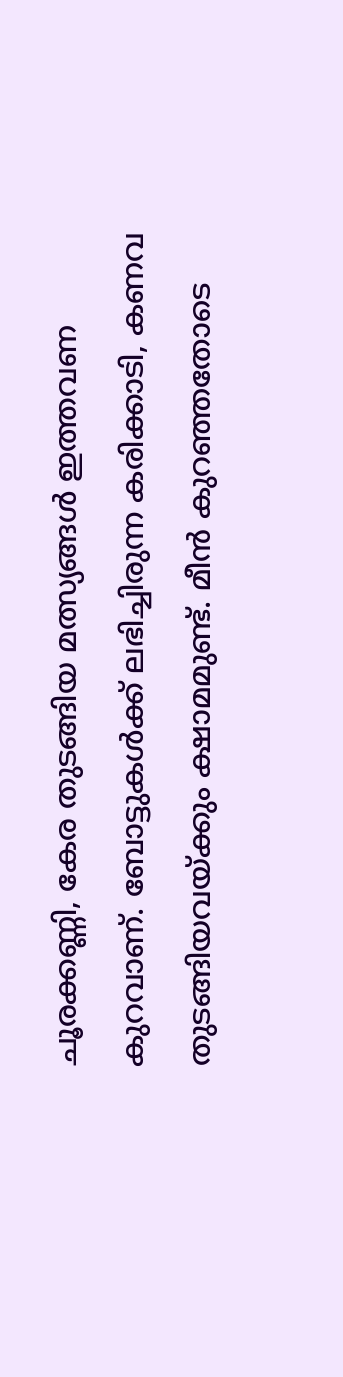ചൂരക്കണ്ണി, കേര തുടങ്ങിയ മത്സ്യങ്ങൾ ഇത്തവണ കുറവാണ്. ബോട്ടുകൾക്ക് ലഭിച്ചിരുന്ന കരിക്കാടി, കണവ തുടങ്ങിയവയ്ക്കും ക്ഷാമമുണ്ട്. മീൻ കുറഞ്ഞതോടെ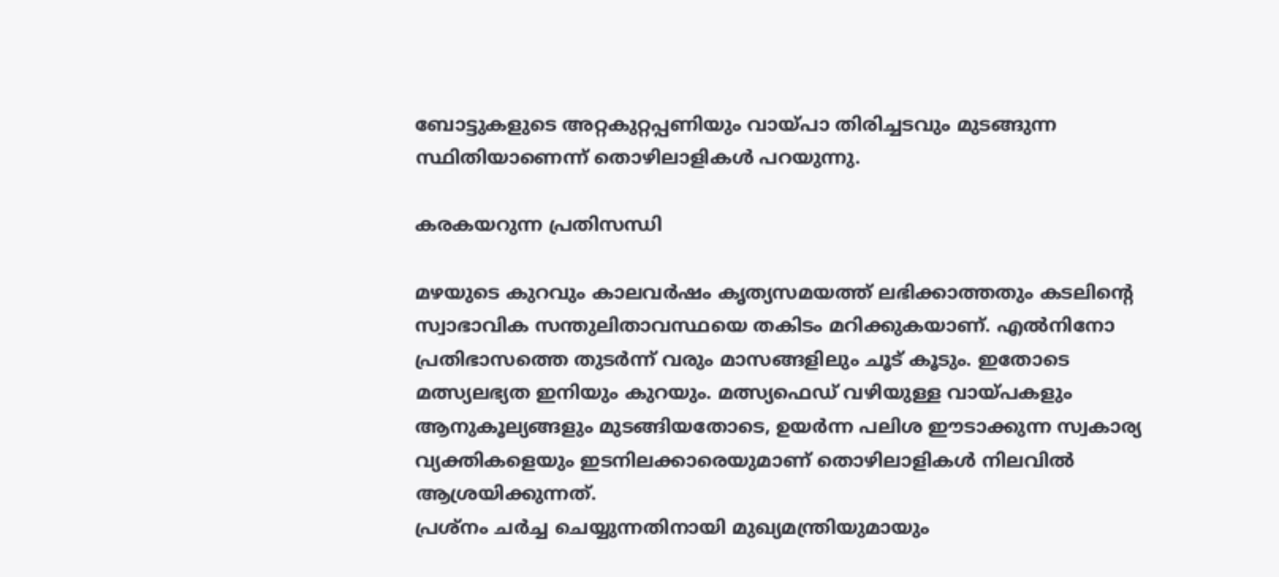ബോട്ടുകളുടെ അറ്റകുറ്റപ്പണിയും വായ്പാ തിരിച്ചടവും മുടങ്ങുന്ന സ്ഥിതിയാണെന്ന് തൊഴിലാളികൾ പറയുന്നു.

കരകയറുന്ന പ്രതിസന്ധി

മഴയുടെ കുറവും കാലവർഷം കൃത്യസമയത്ത് ലഭിക്കാത്തതും കടലിന്റെ സ്വാഭാവിക സന്തുലിതാവസ്ഥയെ തകിടം മറിക്കുകയാണ്. എൽനിനോ പ്രതിഭാസത്തെ തുടർന്ന് വരും മാസങ്ങളിലും ചൂട് കൂടും. ഇതോടെ മത്സ്യലഭ്യത ഇനിയും കുറയും. മത്സ്യഫെഡ് വഴിയുള്ള വായ്പകളും ആനുകൂല്യങ്ങളും മുടങ്ങിയതോടെ, ഉയർന്ന പലിശ ഈടാക്കുന്ന സ്വകാര്യ വ്യക്തികളെയും ഇടനിലക്കാരെയുമാണ് തൊഴിലാളികൾ നിലവിൽ ആശ്രയിക്കുന്നത്.
പ്രശ്‌നം ചർച്ച ചെയ്യുന്നതിനായി മുഖ്യമന്ത്രിയുമായും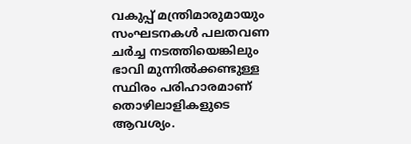വകുപ്പ് മന്ത്രിമാരുമായും സംഘടനകൾ പലതവണ ചർച്ച നടത്തിയെങ്കിലും ഭാവി മുന്നിൽക്കണ്ടുള്ള സ്ഥിരം പരിഹാരമാണ് തൊഴിലാളികളുടെ ആവശ്യം.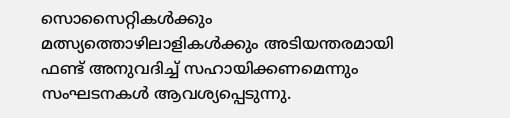സൊസൈറ്റികൾക്കും മത്സ്യത്തൊഴിലാളികൾക്കും അടിയന്തരമായി ഫണ്ട് അനുവദിച്ച് സഹായിക്കണമെന്നും സംഘടനകൾ ആവശ്യപ്പെടുന്നു.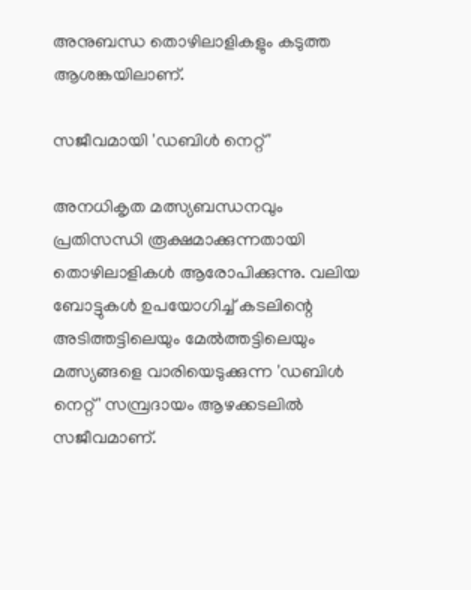അനുബന്ധ തൊഴിലാളികളും കടുത്ത ആശങ്കയിലാണ്.

സജീവമായി 'ഡബിൾ നെറ്റ്'

അനധികൃത മത്സ്യബന്ധനവും പ്രതിസന്ധി രൂക്ഷമാക്കുന്നതായി തൊഴിലാളികൾ ആരോപിക്കുന്നു. വലിയ ബോട്ടുകൾ ഉപയോഗിച്ച് കടലിന്റെ അടിത്തട്ടിലെയും മേൽത്തട്ടിലെയും മത്സ്യങ്ങളെ വാരിയെടുക്കുന്ന 'ഡബിൾ നെറ്റ്' സമ്പ്രദായം ആഴക്കടലിൽ സജീവമാണ്.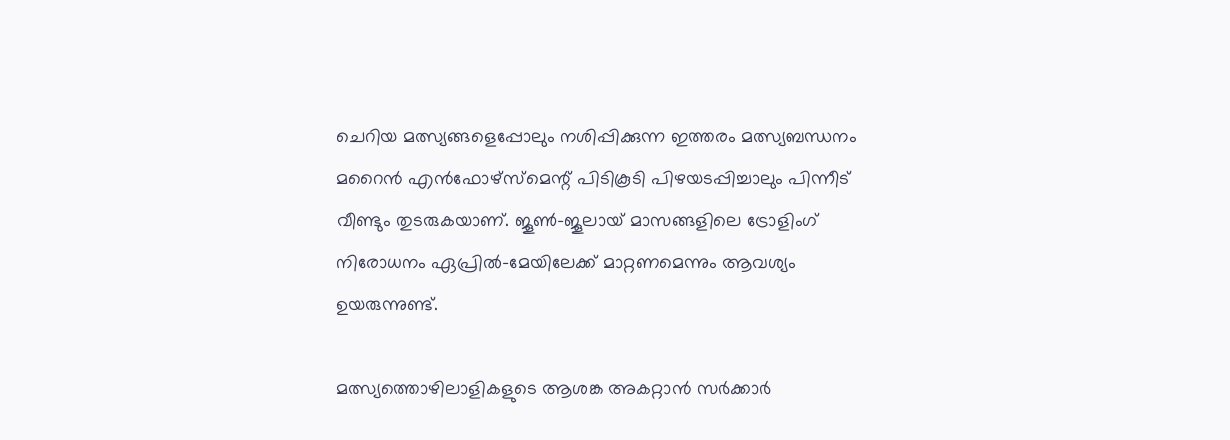ചെറിയ മത്സ്യങ്ങളെപ്പോലും നശിപ്പിക്കുന്ന ഇത്തരം മത്സ്യബന്ധനം മറൈൻ എൻഫോഴ്‌സ്‌മെന്റ് പിടികൂടി പിഴയടപ്പിച്ചാലും പിന്നീട് വീണ്ടും തുടരുകയാണ്. ജൂൺ-ജൂലായ് മാസങ്ങളിലെ ട്രോളിംഗ് നിരോധനം ഏപ്രിൽ-മേയിലേക്ക് മാറ്റണമെന്നും ആവശ്യം ഉയരുന്നുണ്ട്.

മത്സ്യത്തൊഴിലാളികളുടെ ആശങ്ക അകറ്റാൻ സർക്കാർ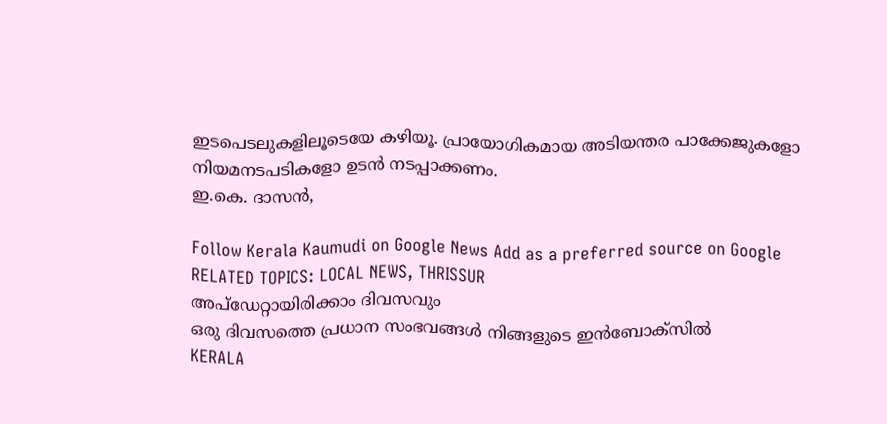ഇടപെടലുകളിലൂടെയേ കഴിയൂ. പ്രായോഗികമായ അടിയന്തര പാക്കേജുകളോ നിയമനടപടികളോ ഉടൻ നടപ്പാക്കണം.
ഇ.കെ. ദാസൻ,

Follow Kerala Kaumudi on Google News Add as a preferred source on Google
RELATED TOPICS: LOCAL NEWS, THRISSUR
അപ്ഡേറ്റായിരിക്കാം ദിവസവും
ഒരു ദിവസത്തെ പ്രധാന സംഭവങ്ങൾ നിങ്ങളുടെ ഇൻബോക്സിൽ
KERALA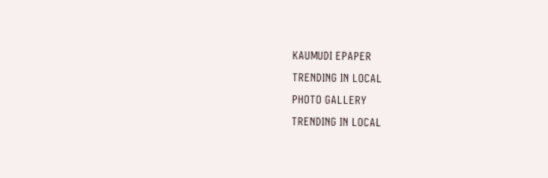KAUMUDI EPAPER
TRENDING IN LOCAL
PHOTO GALLERY
TRENDING IN LOCAL